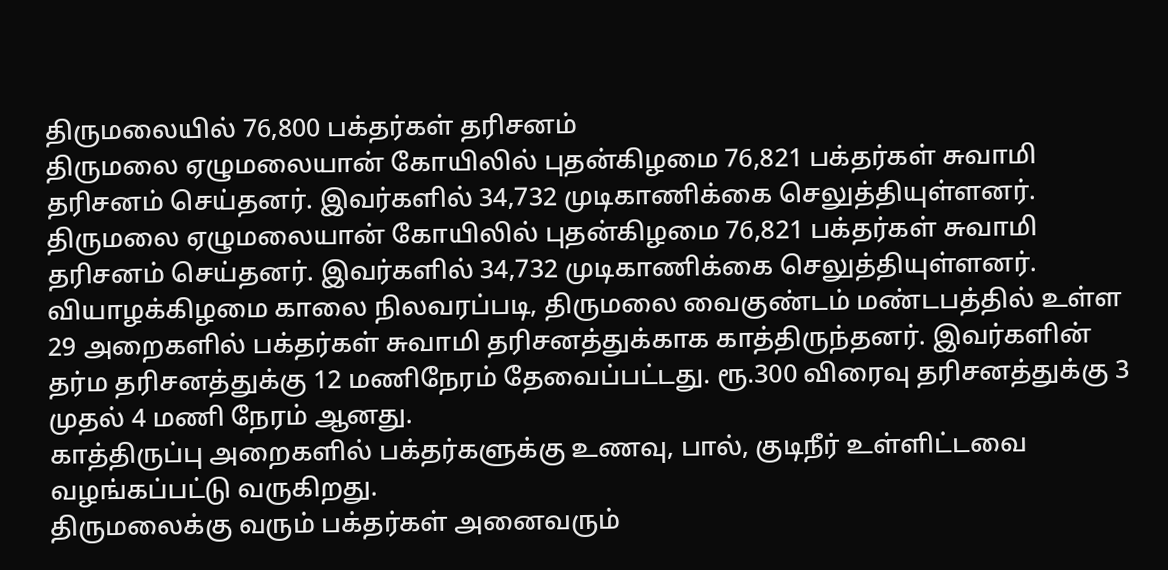திருமலையில் 76,800 பக்தர்கள் தரிசனம்
திருமலை ஏழுமலையான் கோயிலில் புதன்கிழமை 76,821 பக்தர்கள் சுவாமி தரிசனம் செய்தனர். இவர்களில் 34,732 முடிகாணிக்கை செலுத்தியுள்ளனர்.
திருமலை ஏழுமலையான் கோயிலில் புதன்கிழமை 76,821 பக்தர்கள் சுவாமி தரிசனம் செய்தனர். இவர்களில் 34,732 முடிகாணிக்கை செலுத்தியுள்ளனர்.
வியாழக்கிழமை காலை நிலவரப்படி, திருமலை வைகுண்டம் மண்டபத்தில் உள்ள 29 அறைகளில் பக்தர்கள் சுவாமி தரிசனத்துக்காக காத்திருந்தனர். இவர்களின் தர்ம தரிசனத்துக்கு 12 மணிநேரம் தேவைப்பட்டது. ரூ.300 விரைவு தரிசனத்துக்கு 3 முதல் 4 மணி நேரம் ஆனது.
காத்திருப்பு அறைகளில் பக்தர்களுக்கு உணவு, பால், குடிநீர் உள்ளிட்டவை வழங்கப்பட்டு வருகிறது.
திருமலைக்கு வரும் பக்தர்கள் அனைவரும்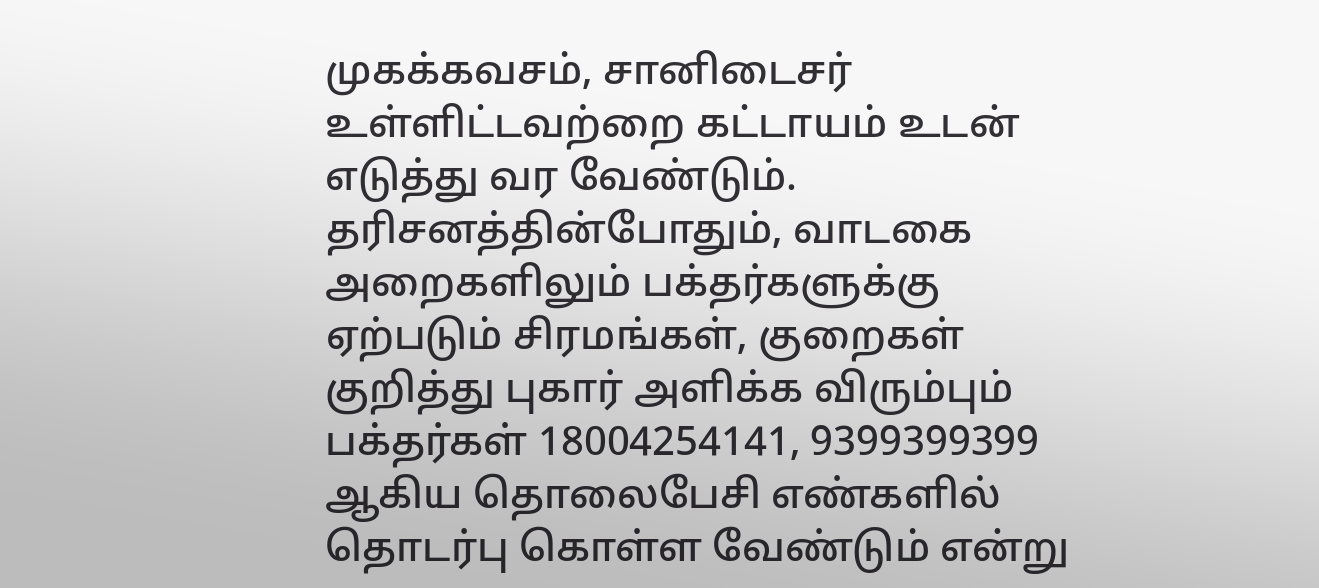முகக்கவசம், சானிடைசர் உள்ளிட்டவற்றை கட்டாயம் உடன் எடுத்து வர வேண்டும்.
தரிசனத்தின்போதும், வாடகை அறைகளிலும் பக்தர்களுக்கு ஏற்படும் சிரமங்கள், குறைகள் குறித்து புகார் அளிக்க விரும்பும் பக்தர்கள் 18004254141, 9399399399 ஆகிய தொலைபேசி எண்களில் தொடர்பு கொள்ள வேண்டும் என்று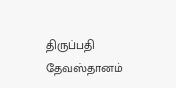திருப்பதி தேவஸ்தானம்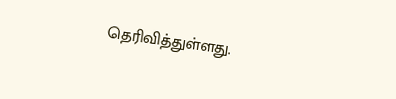தெரிவித்துள்ளது.